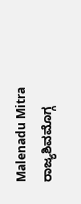Malenadu Mitra
ರಾಜ್ಯಶಿವಮೊಗ್ಗ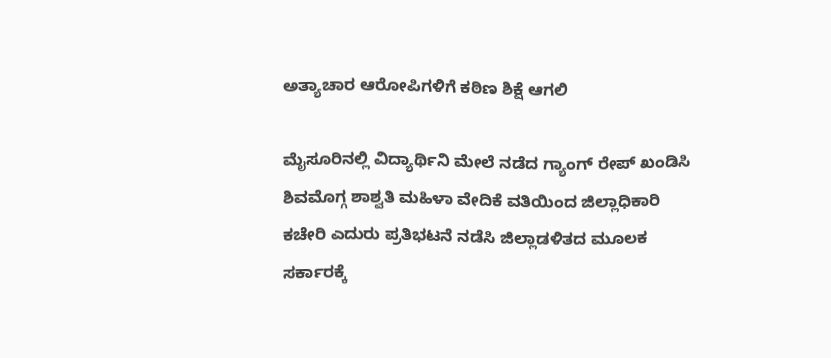ಅತ್ಯಾಚಾರ ಆರೋಪಿಗಳಿಗೆ ಕಠಿಣ ಶಿಕ್ಷೆ ಆಗಲಿ

ಮೈಸೂರಿನಲ್ಲಿ ವಿದ್ಯಾರ್ಥಿನಿ ಮೇಲೆ ನಡೆದ ಗ್ಯಾಂಗ್ ರೇಪ್ ಖಂಡಿಸಿ ಶಿವಮೊಗ್ಗ ಶಾಶ್ವತಿ ಮಹಿಳಾ ವೇದಿಕೆ ವತಿಯಿಂದ ಜಿಲ್ಲಾಧಿಕಾರಿ ಕಚೇರಿ ಎದುರು ಪ್ರತಿಭಟನೆ ನಡೆಸಿ ಜಿಲ್ಲಾಡಳಿತದ ಮೂಲಕ ಸರ್ಕಾರಕ್ಕೆ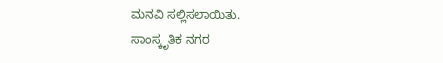ಮನವಿ ಸಲ್ಲಿಸಲಾಯಿತು.
ಸಾಂಸ್ಕೃತಿಕ ನಗರ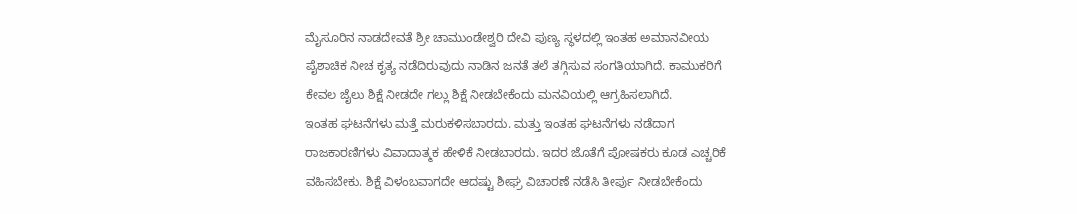ಮೈಸೂರಿನ ನಾಡದೇವತೆ ಶ್ರೀ ಚಾಮುಂಡೇಶ್ವರಿ ದೇವಿ ಪುಣ್ಯ ಸ್ಥಳದಲ್ಲಿ ಇಂತಹ ಅಮಾನವೀಯ ಪೈಶಾಚಿಕ ನೀಚ ಕೃತ್ಯ ನಡೆದಿರುವುದು ನಾಡಿನ ಜನತೆ ತಲೆ ತಗ್ಗಿಸುವ ಸಂಗತಿಯಾಗಿದೆ. ಕಾಮುಕರಿಗೆ ಕೇವಲ ಜೈಲು ಶಿಕ್ಷೆ ನೀಡದೇ ಗಲ್ಲು ಶಿಕ್ಷೆ ನೀಡಬೇಕೆಂದು ಮನವಿಯಲ್ಲಿ ಆಗ್ರಹಿಸಲಾಗಿದೆ.
ಇಂತಹ ಘಟನೆಗಳು ಮತ್ತೆ ಮರುಕಳಿಸಬಾರದು. ಮತ್ತು ಇಂತಹ ಘಟನೆಗಳು ನಡೆದಾಗ ರಾಜಕಾರಣಿಗಳು ವಿವಾದಾತ್ಮಕ ಹೇಳಿಕೆ ನೀಡಬಾರದು. ಇದರ ಜೊತೆಗೆ ಪೋಷಕರು ಕೂಡ ಎಚ್ಚರಿಕೆ ವಹಿಸಬೇಕು. ಶಿಕ್ಷೆ ವಿಳಂಬವಾಗದೇ ಆದಷ್ಟು ಶೀಘ್ರ ವಿಚಾರಣೆ ನಡೆಸಿ ತೀರ್ಪು ನೀಡಬೇಕೆಂದು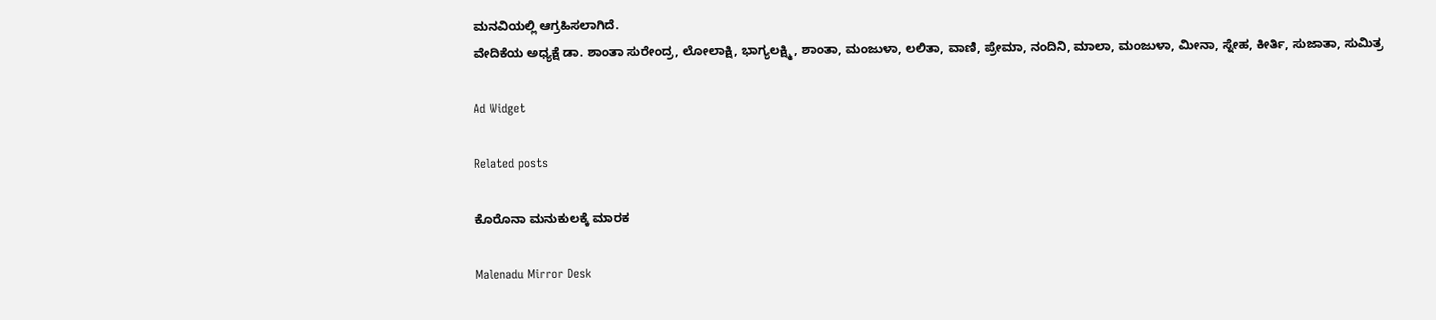ಮನವಿಯಲ್ಲಿ ಆಗ್ರಹಿಸಲಾಗಿದೆ.
ವೇದಿಕೆಯ ಅಧ್ಯಕ್ಷೆ ಡಾ. ಶಾಂತಾ ಸುರೇಂದ್ರ, ಲೋಲಾಕ್ಷಿ, ಭಾಗ್ಯಲಕ್ಷ್ಮಿ, ಶಾಂತಾ, ಮಂಜುಳಾ, ಲಲಿತಾ, ವಾಣಿ, ಪ್ರೇಮಾ, ನಂದಿನಿ, ಮಾಲಾ, ಮಂಜುಳಾ, ಮೀನಾ, ಸ್ನೇಹ, ಕೀರ್ತಿ, ಸುಜಾತಾ, ಸುಮಿತ್ರ

Ad Widget

Related posts

ಕೊರೊನಾ ಮನುಕುಲಕ್ಕೆ ಮಾರಕ

Malenadu Mirror Desk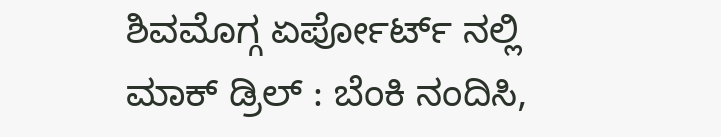ಶಿವಮೊಗ್ಗ ಏರ್ಪೋರ್ಟ್ ನಲ್ಲಿ ಮಾಕ್ ಡ್ರಿಲ್ : ಬೆಂಕಿ ನಂದಿಸಿ,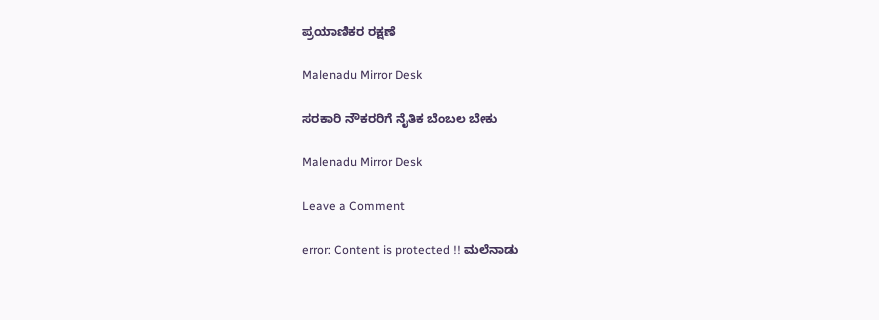ಪ್ರಯಾಣಿಕರ ರಕ್ಷಣೆ

Malenadu Mirror Desk

ಸರಕಾರಿ ನೌಕರರಿಗೆ ನೈತಿಕ ಬೆಂಬಲ ಬೇಕು

Malenadu Mirror Desk

Leave a Comment

error: Content is protected !! ಮಲೆನಾಡು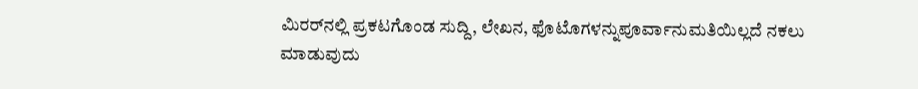ಮಿರರ್‌ನಲ್ಲಿ ಪ್ರಕಟಗೊಂಡ ಸುದ್ದಿ, ಲೇಖನ, ಫೊಟೊಗಳನ್ನುಪೂರ್ವಾನುಮತಿಯಿಲ್ಲದೆ ನಕಲು ಮಾಡುವುದು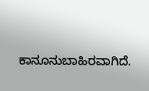ಕಾನೂನುಬಾಹಿರವಾಗಿದೆ.